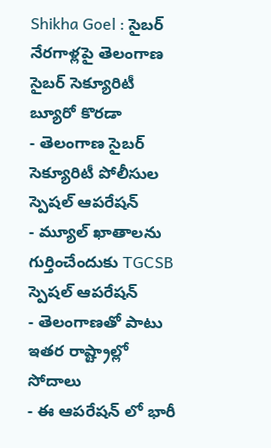Shikha Goel : సైబర్ నేరగాళ్లపై తెలంగాణ సైబర్ సెక్యూరిటీ బ్యూరో కొరడా
- తెలంగాణ సైబర్ సెక్యూరిటీ పోలీసుల స్పెషల్ ఆపరేషన్
- మ్యూల్ ఖాతాలను గుర్తించేందుకు TGCSB స్పెషల్ ఆపరేషన్
- తెలంగాణతో పాటు ఇతర రాష్ట్రాల్లో సోదాలు
- ఈ ఆపరేషన్ లో భారీ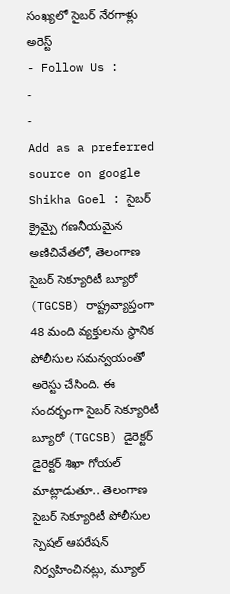సంఖ్యలో సైబర్ నేరగాళ్లు అరెస్ట్
- Follow Us :
-
-
Add as a preferred
source on google
Shikha Goel : సైబర్ క్రైమ్పై గణనీయమైన అణిచివేతలో, తెలంగాణ సైబర్ సెక్యూరిటీ బ్యూరో (TGCSB) రాష్ట్రవ్యాప్తంగా 48 మంది వ్యక్తులను స్థానిక పోలీసుల సమన్వయంతో అరెస్టు చేసింది. ఈ సందర్భంగా సైబర్ సెక్యూరిటీ బ్యూరో (TGCSB) డైరెక్టర్ డైరెక్టర్ శిఖా గోయల్ మాట్లాడుతూ.. తెలంగాణ సైబర్ సెక్యూరిటీ పోలీసుల స్పెషల్ ఆపరేషన్ నిర్వహించినట్లు, మ్యూల్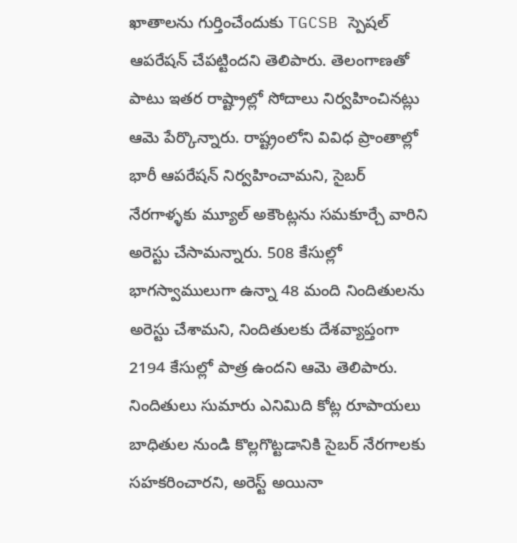ఖాతాలను గుర్తించేందుకు TGCSB స్పెషల్ ఆపరేషన్ చేపట్టిందని తెలిపారు. తెలంగాణతో పాటు ఇతర రాష్ట్రాల్లో సోదాలు నిర్వహించినట్లు ఆమె పేర్కొన్నారు. రాష్ట్రంలోని వివిధ ప్రాంతాల్లో భారీ ఆపరేషన్ నిర్వహించామని, సైబర్ నేరగాళ్ళకు మ్యూల్ అకౌంట్లను సమకూర్చే వారిని అరెస్టు చేసామన్నారు. 508 కేసుల్లో భాగస్వాములుగా ఉన్నా 48 మంది నిందితులను అరెస్టు చేశామని, నిందితులకు దేశవ్యాప్తంగా 2194 కేసుల్లో పాత్ర ఉందని ఆమె తెలిపారు. నిందితులు సుమారు ఎనిమిది కోట్ల రూపాయలు బాధితుల నుండి కొల్లగొట్టడానికి సైబర్ నేరగాలకు సహకరించారని, అరెస్ట్ అయినా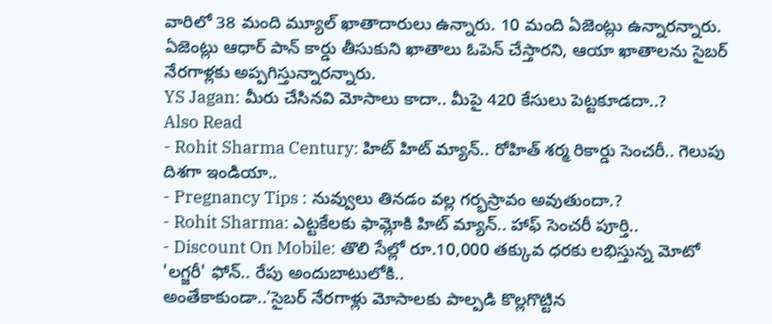వారిలో 38 మంది మ్యూల్ ఖాతాదారులు ఉన్నారు. 10 మంది ఏజెంట్లు ఉన్నారన్నారు. ఏజెంట్లు ఆధార్ పాన్ కార్డు తీసుకుని ఖాతాలు ఓపెన్ చేస్తారని, ఆయా ఖాతాలను సైబర్ నేరగాళ్లకు అప్పగిస్తున్నారన్నారు.
YS Jagan: మీరు చేసినవి మోసాలు కాదా.. మీపై 420 కేసులు పెట్టకూడదా..?
Also Read
- Rohit Sharma Century: హిట్ హిట్ మ్యాన్.. రోహిత్ శర్మ రికార్డు సెంచరీ.. గెలుపు దిశగా ఇండియా..
- Pregnancy Tips : నువ్వులు తినడం వల్ల గర్భస్రావం అవుతుందా.?
- Rohit Sharma: ఎట్టకేలకు ఫామ్లోకి హిట్ మ్యాన్.. హాఫ్ సెంచరీ పూర్తి..
- Discount On Mobile: తొలి సేల్లో రూ.10,000 తక్కువ ధరకు లభిస్తున్న మోటో 'లగ్జరీ' ఫోన్.. రేపు అందుబాటులోకి..
అంతేకాకుండా..’సైబర్ నేరగాళ్లు మోసాలకు పాల్పడి కొల్లగొట్టిన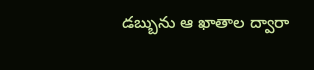డబ్బును ఆ ఖాతాల ద్వారా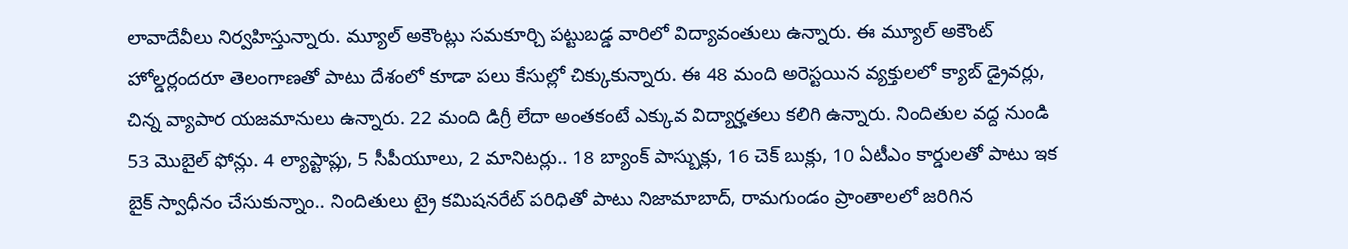లావాదేవీలు నిర్వహిస్తున్నారు. మ్యూల్ అకౌంట్లు సమకూర్చి పట్టుబడ్డ వారిలో విద్యావంతులు ఉన్నారు. ఈ మ్యూల్ అకౌంట్ హోల్డర్లందరూ తెలంగాణతో పాటు దేశంలో కూడా పలు కేసుల్లో చిక్కుకున్నారు. ఈ 48 మంది అరెస్టయిన వ్యక్తులలో క్యాబ్ డ్రైవర్లు, చిన్న వ్యాపార యజమానులు ఉన్నారు. 22 మంది డిగ్రీ లేదా అంతకంటే ఎక్కువ విద్యార్హతలు కలిగి ఉన్నారు. నిందితుల వద్ద నుండి 53 మొబైల్ ఫోన్లు. 4 ల్యాప్టాప్లు, 5 సీపీయూలు, 2 మానిటర్లు.. 18 బ్యాంక్ పాస్బుక్లు, 16 చెక్ బుక్లు, 10 ఏటీఎం కార్డులతో పాటు ఇక బైక్ స్వాధీనం చేసుకున్నాం.. నిందితులు ట్రై కమిషనరేట్ పరిధితో పాటు నిజామాబాద్, రామగుండం ప్రాంతాలలో జరిగిన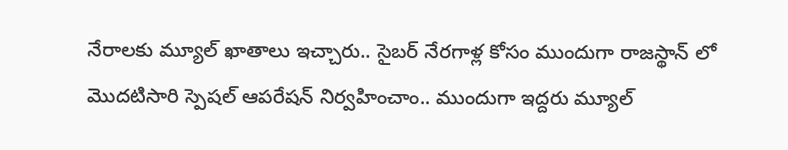నేరాలకు మ్యూల్ ఖాతాలు ఇచ్చారు.. సైబర్ నేరగాళ్ల కోసం ముందుగా రాజస్థాన్ లో మొదటిసారి స్పెషల్ ఆపరేషన్ నిర్వహించాం.. ముందుగా ఇద్దరు మ్యూల్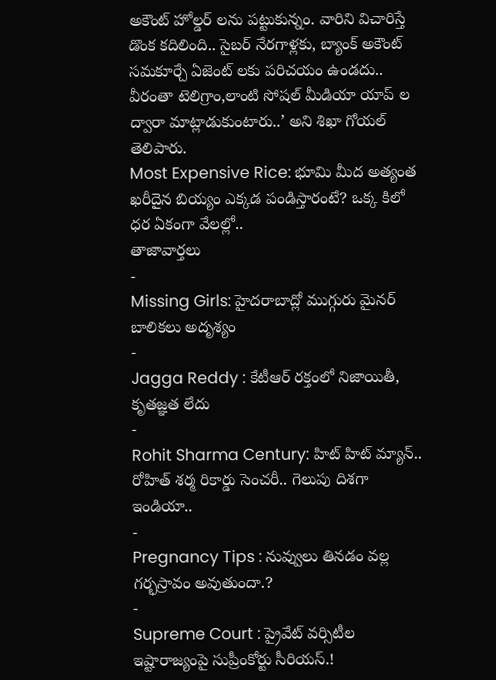అకౌంట్ హోల్డర్ లను పట్టుకున్నం. వారిని విచారిస్తే డొంక కదిలింది.. సైబర్ నేరగాళ్లకు, బ్యాంక్ అకౌంట్ సమకూర్చే ఏజెంట్ లకు పరిచయం ఉండదు.. వీరంతా టెలిగ్రాం,లాంటి సోషల్ మీడియా యాప్ ల ద్వారా మాట్లాడుకుంటారు..’ అని శిఖా గోయల్ తెలిపారు.
Most Expensive Rice: భూమి మీద అత్యంత ఖరీదైన బియ్యం ఎక్కడ పండిస్తారంటే? ఒక్క కిలో ధర ఏకంగా వేలల్లో..
తాజావార్తలు
-
Missing Girls: హైదరాబాద్లో ముగ్గురు మైనర్ బాలికలు అదృశ్యం
-
Jagga Reddy : కేటీఆర్ రక్తంలో నిజాయితీ, కృతజ్ఞత లేదు
-
Rohit Sharma Century: హిట్ హిట్ మ్యాన్.. రోహిత్ శర్మ రికార్డు సెంచరీ.. గెలుపు దిశగా ఇండియా..
-
Pregnancy Tips : నువ్వులు తినడం వల్ల గర్భస్రావం అవుతుందా.?
-
Supreme Court : ప్రైవేట్ వర్సిటీల ఇష్టారాజ్యంపై సుప్రీంకోర్టు సీరియస్.!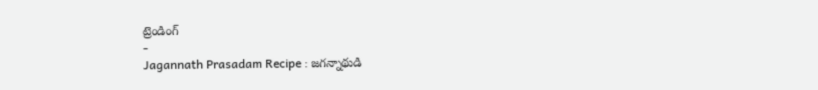ట్రెండింగ్
-
Jagannath Prasadam Recipe : జగన్నాథుడి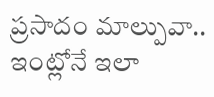ప్రసాదం మాల్పువా.. ఇంట్లోనే ఇలా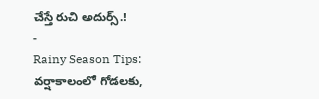చేస్తే రుచి అదుర్స్.!
-
Rainy Season Tips: వర్షాకాలంలో గోడలకు,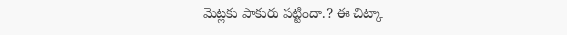మెట్లకు పాకురు పట్టిందా.? ఈ చిట్కా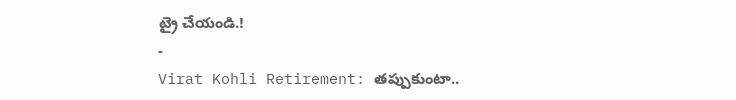ట్రై చేయండి.!
-
Virat Kohli Retirement: తప్పుకుంటా..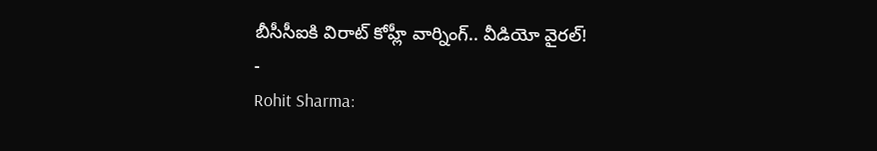బీసీసీఐకి విరాట్ కోహ్లీ వార్నింగ్.. వీడియో వైరల్!
-
Rohit Sharma: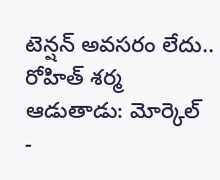టెన్షన్ అవసరం లేదు.. రోహిత్ శర్మ ఆడుతాడు: మోర్కెల్
-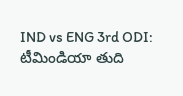IND vs ENG 3rd ODI: టీమిండియా తుది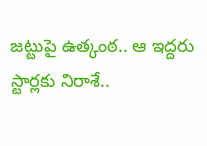జట్టుపై ఉత్కంఠ.. ఆ ఇద్దరు స్టార్లకు నిరాశే..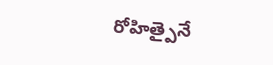రోహిత్పైనే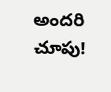అందరి చూపు!